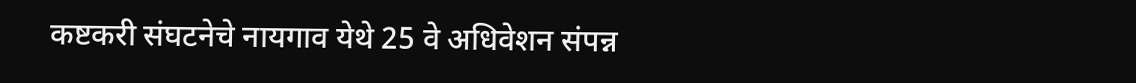कष्टकरी संघटनेचे नायगाव येथे 25 वे अधिवेशन संपन्न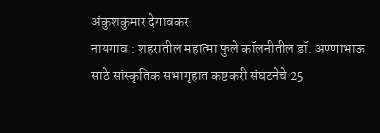अंकुशकुमार देगावकर
नायगाव : शहरातील महात्मा फुले कॉलनीतील डॉ. अण्णाभाऊ साठे सांस्कृतिक सभागृहात कष्टकरी संघटनेचे 25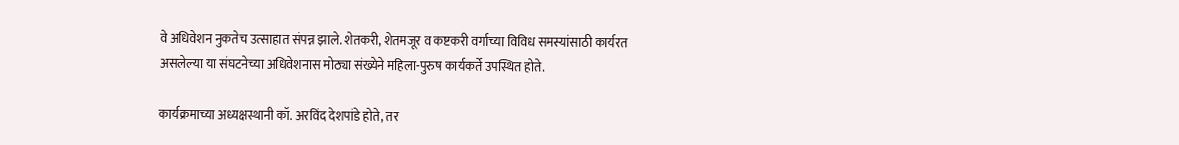वे अधिवेशन नुकतेच उत्साहात संपन्न झाले. शेतकरी, शेतमजूर व कष्टकरी वर्गाच्या विविध समस्यांसाठी कार्यरत असलेल्या या संघटनेच्या अधिवेशनास मोठ्या संख्येने महिला-पुरुष कार्यकर्ते उपस्थित होते.

कार्यक्रमाच्या अध्यक्षस्थानी कॉ. अरविंद देशपांडे होते, तर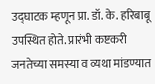उद्घाटक म्हणून प्रा. डॉ. के. हरिबाबू उपस्थित होते. प्रारंभी कष्टकरी जनतेच्या समस्या व व्यथा मांडण्यात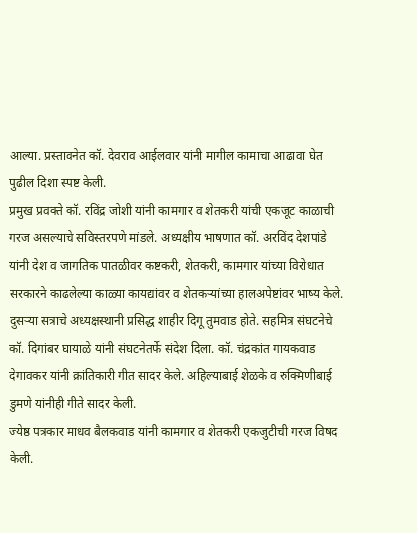आल्या. प्रस्तावनेत कॉ. देवराव आईलवार यांनी मागील कामाचा आढावा घेत पुढील दिशा स्पष्ट केली.
प्रमुख प्रवक्ते कॉ. रविंद्र जोशी यांनी कामगार व शेतकरी यांची एकजूट काळाची गरज असल्याचे सविस्तरपणे मांडले. अध्यक्षीय भाषणात कॉ. अरविंद देशपांडे यांनी देश व जागतिक पातळीवर कष्टकरी, शेतकरी, कामगार यांच्या विरोधात सरकारने काढलेल्या काळ्या कायद्यांवर व शेतकऱ्यांच्या हालअपेष्टांवर भाष्य केले.
दुसऱ्या सत्राचे अध्यक्षस्थानी प्रसिद्ध शाहीर दिगू तुमवाड होते. सहमित्र संघटनेचे कॉ. दिगांबर घायाळे यांनी संघटनेतर्फे संदेश दिला. कॉ. चंद्रकांत गायकवाड देगावकर यांनी क्रांतिकारी गीत सादर केले. अहिल्याबाई शेळके व रुक्मिणीबाई डुमणे यांनीही गीते सादर केली.
ज्येष्ठ पत्रकार माधव बैलकवाड यांनी कामगार व शेतकरी एकजुटीची गरज विषद केली.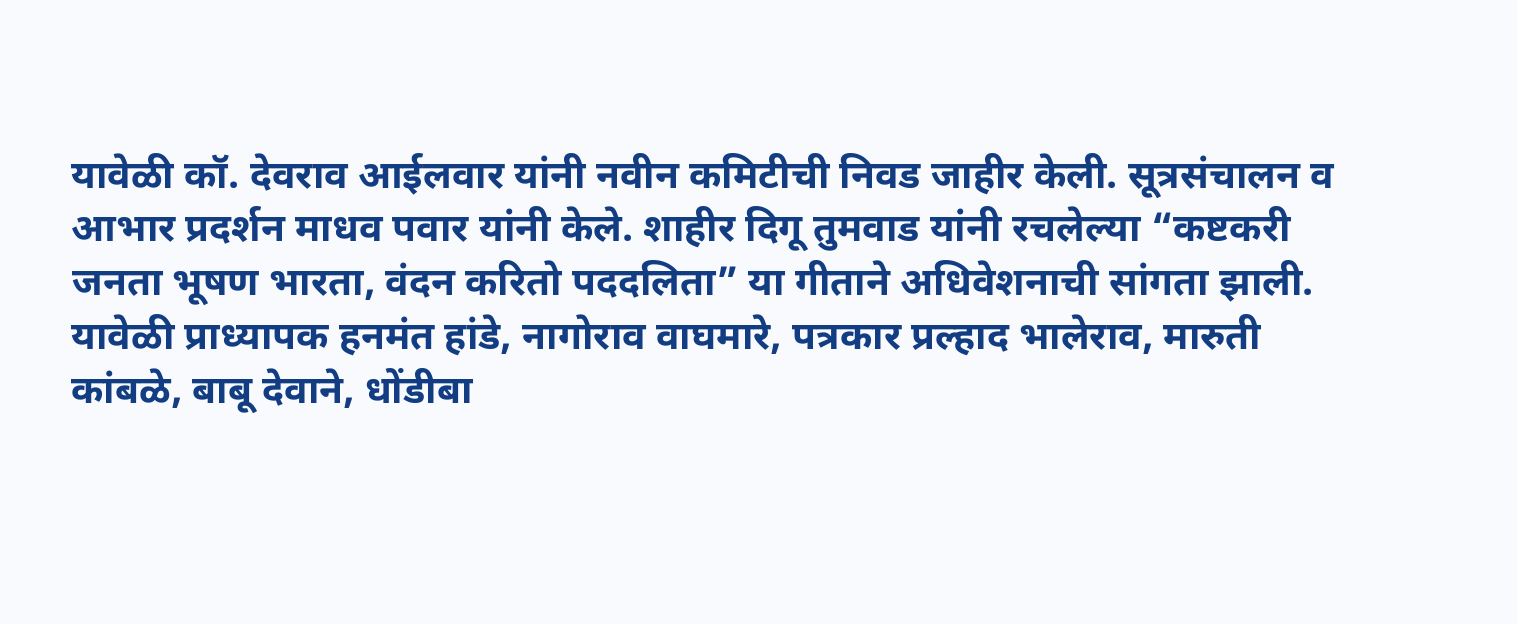यावेळी कॉ. देवराव आईलवार यांनी नवीन कमिटीची निवड जाहीर केली. सूत्रसंचालन व आभार प्रदर्शन माधव पवार यांनी केले. शाहीर दिगू तुमवाड यांनी रचलेल्या “कष्टकरी जनता भूषण भारता, वंदन करितो पददलिता” या गीताने अधिवेशनाची सांगता झाली.
यावेळी प्राध्यापक हनमंत हांडे, नागोराव वाघमारे, पत्रकार प्रल्हाद भालेराव, मारुती कांबळे, बाबू देवाने, धोंडीबा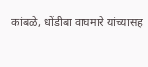कांबळे, धोंडीबा वाघमारे यांच्यासह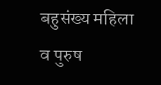बहुसंख्य महिला व पुरुष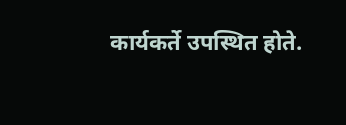कार्यकर्ते उपस्थित होते.